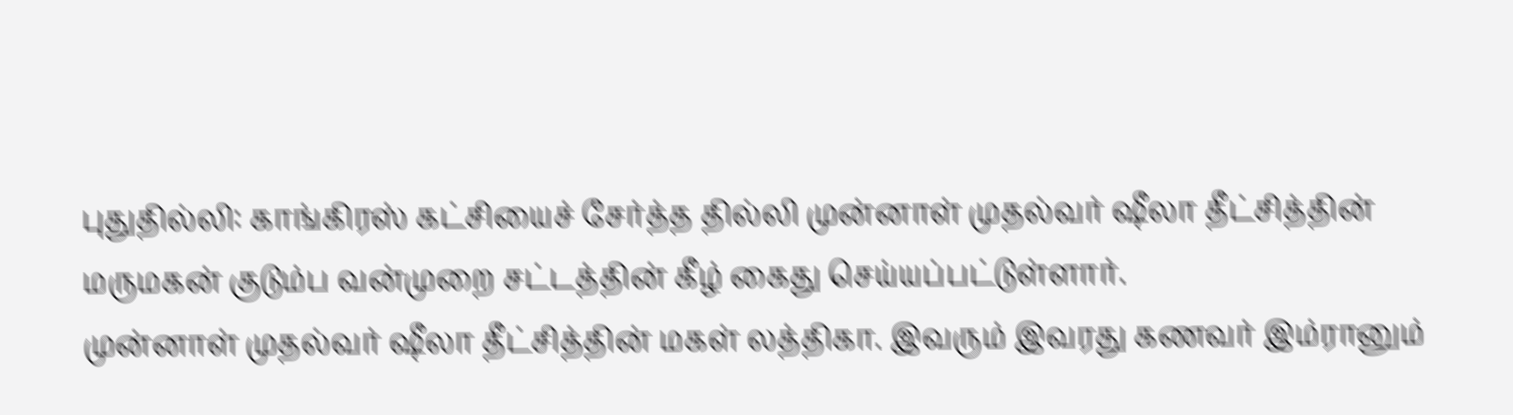புதுதில்லி: காங்கிரஸ் கட்சியைச் சேர்த்த தில்லி முன்னாள் முதல்வர் ஷீலா தீட்சித்தின் மருமகன் குடும்ப வன்முறை சட்டத்தின் கீழ் கைது செய்யப்பட்டுள்ளார்.
முன்னாள் முதல்வர் ஷீலா தீட்சித்தின் மகள் லத்திகா. இவரும் இவரது கணவர் இம்ரானும்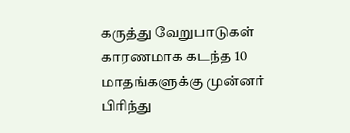கருத்து வேறுபாடுகள் காரணமாக கடந்த 10 மாதங்களுக்கு முன்னர் பிரிந்து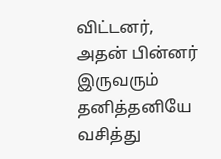விட்டனர், அதன் பின்னர் இருவரும் தனித்தனியே வசித்து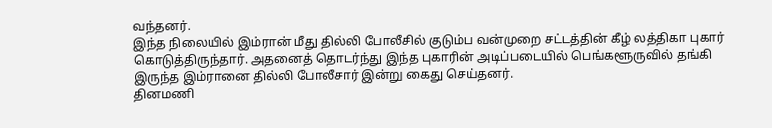வந்தனர்.
இந்த நிலையில் இம்ரான் மீது தில்லி போலீசில் குடும்ப வன்முறை சட்டத்தின் கீழ் லத்திகா புகார் கொடுத்திருந்தார். அதனைத் தொடர்ந்து இந்த புகாரின் அடிப்படையில் பெங்களூருவில் தங்கி இருந்த இம்ரானை தில்லி போலீசார் இன்று கைது செய்தனர்.
தினமணி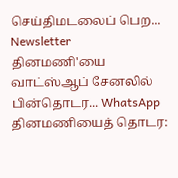செய்திமடலைப் பெற... Newsletter
தினமணி'யை வாட்ஸ்ஆப் சேனலில் பின்தொடர... WhatsApp
தினமணியைத் தொடர: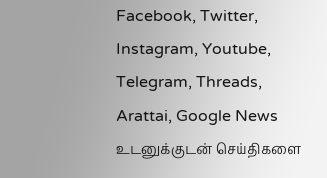Facebook, Twitter, Instagram, Youtube, Telegram, Threads, Arattai, Google News
உடனுக்குடன் செய்திகளை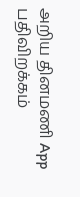அறிய தினமணி App பதிவிறக்கம்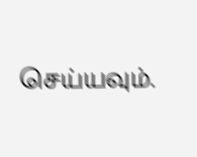செய்யவும்.